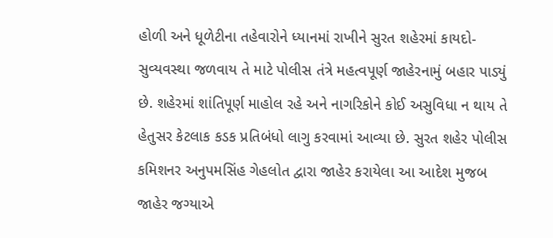હોળી અને ધૂળેટીના તહેવારોને ધ્યાનમાં રાખીને સુરત શહેરમાં કાયદો-સુવ્યવસ્થા જળવાય તે માટે પોલીસ તંત્રે મહત્વપૂર્ણ જાહેરનામું બહાર પાડ્યું છે. શહેરમાં શાંતિપૂર્ણ માહોલ રહે અને નાગરિકોને કોઈ અસુવિધા ન થાય તે હેતુસર કેટલાક કડક પ્રતિબંધો લાગુ કરવામાં આવ્યા છે. સુરત શહેર પોલીસ કમિશનર અનુપમસિંહ ગેહલોત દ્વારા જાહેર કરાયેલા આ આદેશ મુજબ જાહેર જગ્યાએ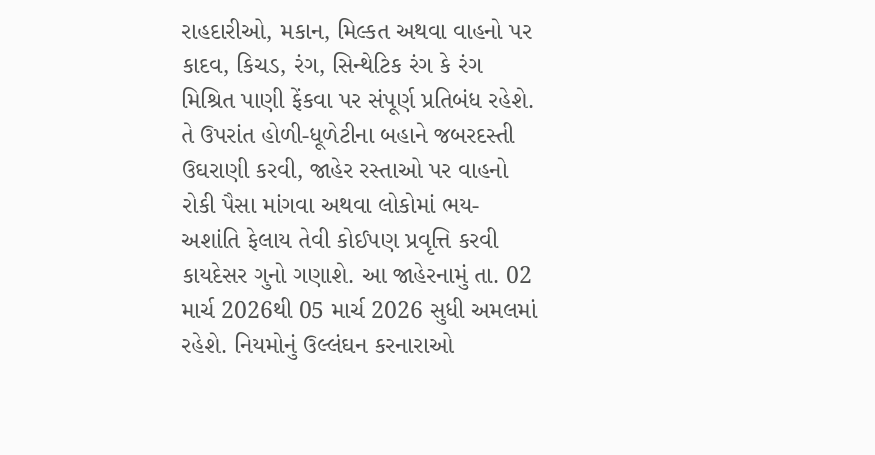રાહદારીઓ, મકાન, મિલ્કત અથવા વાહનો પર કાદવ, કિચડ, રંગ, સિન્થેટિક રંગ કે રંગ મિશ્રિત પાણી ફેંકવા પર સંપૂર્ણ પ્રતિબંધ રહેશે. તે ઉપરાંત હોળી-ધૂળેટીના બહાને જબરદસ્તી ઉઘરાણી કરવી, જાહેર રસ્તાઓ પર વાહનો રોકી પૈસા માંગવા અથવા લોકોમાં ભય-અશાંતિ ફેલાય તેવી કોઈપણ પ્રવૃત્તિ કરવી કાયદેસર ગુનો ગણાશે. આ જાહેરનામું તા. 02 માર્ચ 2026થી 05 માર્ચ 2026 સુધી અમલમાં રહેશે. નિયમોનું ઉલ્લંઘન કરનારાઓ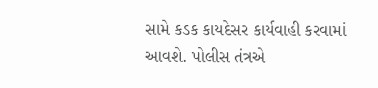સામે કડક કાયદેસર કાર્યવાહી કરવામાં આવશે. પોલીસ તંત્રએ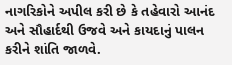નાગરિકોને અપીલ કરી છે કે તહેવારો આનંદ અને સૌહાર્દથી ઉજવે અને કાયદાનું પાલન કરીને શાંતિ જાળવે.